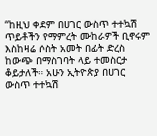“ከዚህ ቀደም በሀገር ውስጥ ተተኳሽ ጥይቶችን የማምረት ሙከራዎች ቢኖሩም እስከዛሬ ሶስት አመት በፊት ድረስ ከውጭ በማስገባት ላይ ተመስርታ ቆይታለች። አሁን ኢትዮጵያ በሀገር ውስጥ ተተኳሽ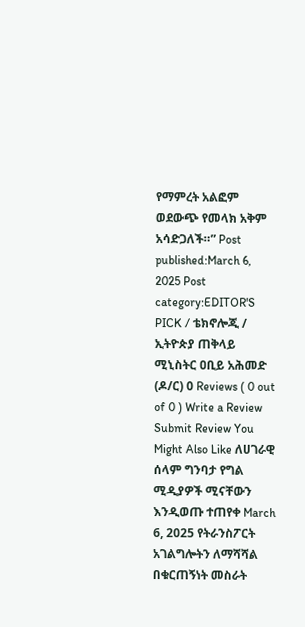የማምረት አልፎም ወደውጭ የመላክ አቅም አሳድጋለች።” Post published:March 6, 2025 Post category:EDITOR'S PICK / ቴክኖሎጂ / ኢትዮጵያ ጠቅላይ ሚኒስትር ዐቢይ አሕመድ (ዶ/ር) 0 Reviews ( 0 out of 0 ) Write a Review Submit Review You Might Also Like ለሀገራዊ ሰላም ግንባታ የግል ሚዲያዎች ሚናቸውን እንዲወጡ ተጠየቀ March 6, 2025 የትራንስፖርት አገልግሎትን ለማሻሻል በቁርጠኝነት መስራት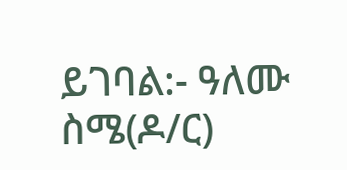ይገባል:- ዓለሙ ስሜ(ዶ/ር)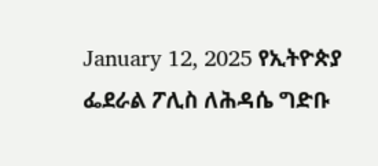January 12, 2025 የኢትዮጵያ ፌደራል ፖሊስ ለሕዳሴ ግድቡ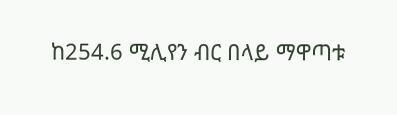ከ254.6 ሚሊየን ብር በላይ ማዋጣቱ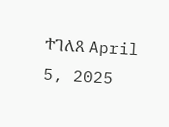ተገለጸ April 5, 2025